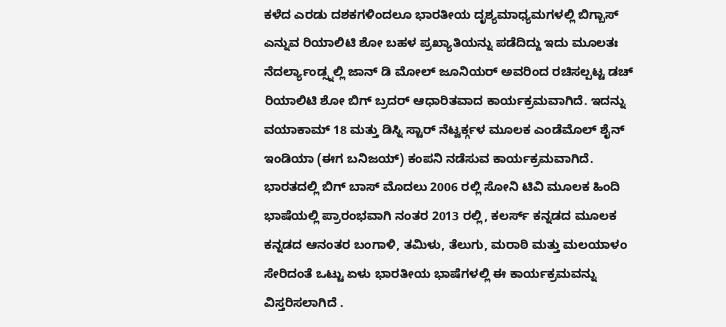ಕಳೆದ ಎರಡು ದಶಕಗಳಿಂದಲೂ ಭಾರತೀಯ ದೃಶ್ಯಮಾಧ್ಯಮಗಳಲ್ಲಿ ಬಿಗ್ಬಾಸ್ ಎನ್ನುವ ರಿಯಾಲಿಟಿ ಶೋ ಬಹಳ ಪ್ರಖ್ಯಾತಿಯನ್ನು ಪಡೆದಿದ್ದು ಇದು ಮೂಲತಃ ನೆದರ್ಲ್ಯಾಂಡ್ಸ್ನಲ್ಲಿ ಜಾನ್ ಡಿ ಮೋಲ್ ಜೂನಿಯರ್ ಅವರಿಂದ ರಚಿಸಲ್ಪಟ್ಟ ಡಚ್ ರಿಯಾಲಿಟಿ ಶೋ ಬಿಗ್ ಬ್ರದರ್ ಆಧಾರಿತವಾದ ಕಾರ್ಯಕ್ರಮವಾಗಿದೆ. ಇದನ್ನು ವಯಾಕಾಮ್ 18 ಮತ್ತು ಡಿಸ್ನಿ ಸ್ಟಾರ್ ನೆಟ್ವರ್ಕ್ಗಳ ಮೂಲಕ ಎಂಡೆಮೊಲ್ ಶೈನ್ ಇಂಡಿಯಾ (ಈಗ ಬನಿಜಯ್) ಕಂಪನಿ ನಡೆಸುವ ಕಾರ್ಯಕ್ರಮವಾಗಿದೆ. ಭಾರತದಲ್ಲಿ ಬಿಗ್ ಬಾಸ್ ಮೊದಲು 2006 ರಲ್ಲಿ ಸೋನಿ ಟಿವಿ ಮೂಲಕ ಹಿಂದಿ ಭಾಷೆಯಲ್ಲಿ ಪ್ರಾರಂಭವಾಗಿ ನಂತರ 2013 ರಲ್ಲಿ, ಕಲರ್ಸ್ ಕನ್ನಡದ ಮೂಲಕ ಕನ್ನಡದ ಆನಂತರ ಬಂಗಾಳಿ, ತಮಿಳು, ತೆಲುಗು, ಮರಾಠಿ ಮತ್ತು ಮಲಯಾಳಂ ಸೇರಿದಂತೆ ಒಟ್ಟು ಏಳು ಭಾರತೀಯ ಭಾಷೆಗಳಲ್ಲಿ ಈ ಕಾರ್ಯಕ್ರಮವನ್ನು ವಿಸ್ತರಿಸಲಾಗಿದೆ .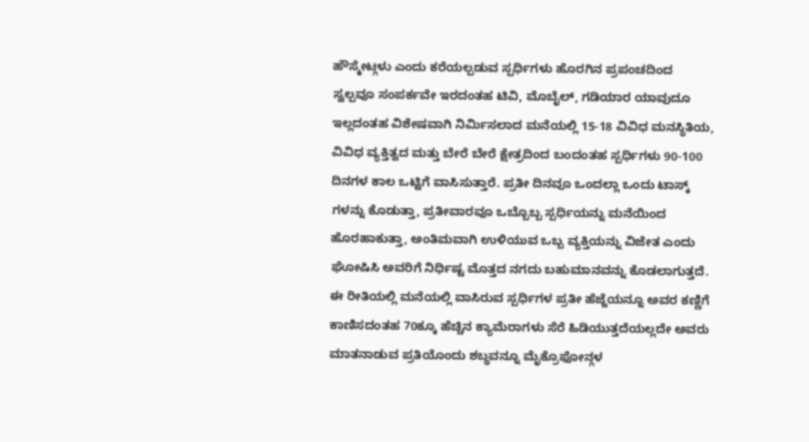ಹೌಸ್ಮೇಟ್ಗಳು ಎಂದು ಕರೆಯಲ್ಪಡುವ ಸ್ಪರ್ಧಿಗಳು ಹೊರಗಿನ ಪ್ರಪಂಚದಿಂದ ಸ್ವಲ್ಪವೂ ಸಂಪರ್ಕವೇ ಇರದಂತಹ ಟಿವಿ, ಮೊಬೈಲ್, ಗಡಿಯಾರ ಯಾವುದೂ ಇಲ್ಲದಂತಹ ವಿಶೇಷವಾಗಿ ನಿರ್ಮಿಸಲಾದ ಮನೆಯಲ್ಲಿ 15-18 ವಿವಿಧ ಮನಸ್ಥಿತಿಯ, ವಿವಿಧ ವ್ಯಕ್ತಿತ್ವದ ಮತ್ತು ಬೇರೆ ಬೇರೆ ಕ್ಷೇತ್ರದಿಂದ ಬಂದಂತಹ ಸ್ಪರ್ಧಿಗಳು 90-100 ದಿನಗಳ ಕಾಲ ಒಟ್ಟಿಗೆ ವಾಸಿಸುತ್ತಾರೆ. ಪ್ರತೀ ದಿನವೂ ಒಂದಲ್ಲಾ ಒಂದು ಟಾಸ್ಕ್ ಗಳನ್ನು ಕೊಡುತ್ತಾ, ಪ್ರತೀವಾರವೂ ಒಬ್ಬೊಬ್ಬ ಸ್ಪರ್ಧಿಯನ್ನು ಮನೆಯಿಂದ ಹೊರಹಾಕುತ್ತಾ, ಅಂತಿಮವಾಗಿ ಉಳಿಯುವ ಒಬ್ಬ ವ್ಯಕ್ತಿಯನ್ನು ವಿಜೇತ ಎಂದು ಘೋಷಿಸಿ ಅವರಿಗೆ ನಿರ್ಧಿಷ್ಟ ಮೊತ್ತದ ನಗದು ಬಹುಮಾನವನ್ನು ಕೊಡಲಾಗುತ್ತದೆ. ಈ ರೀತಿಯಲ್ಲಿ ಮನೆಯಲ್ಲಿ ವಾಸಿರುವ ಸ್ಪರ್ಧಿಗಳ ಪ್ರತೀ ಹೆಜ್ಜೆಯನ್ನೂ ಅವರ ಕಣ್ಣಿಗೆ ಕಾಣಿಸದಂತಹ 70ಕ್ಕೂ ಹೆಚ್ಚಿನ ಕ್ಯಾಮೆರಾಗಳು ಸೆರೆ ಹಿಡಿಯುತ್ತದೆಯಲ್ಲದೇ ಅವರು ಮಾತನಾಡುವ ಪ್ರತಿಯೊಂದು ಶಬ್ಧವನ್ನೂ ಮೈಕ್ರೊಫೋನ್ಗಳ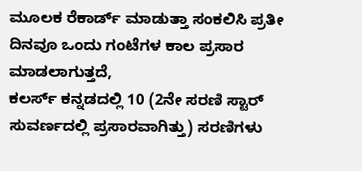ಮೂಲಕ ರೆಕಾರ್ಡ್ ಮಾಡುತ್ತಾ ಸಂಕಲಿಸಿ ಪ್ರತೀ ದಿನವೂ ಒಂದು ಗಂಟೆಗಳ ಕಾಲ ಪ್ರಸಾರ ಮಾಡಲಾಗುತ್ತದೆ,
ಕಲರ್ಸ್ ಕನ್ನಡದಲ್ಲಿ 10 (2ನೇ ಸರಣಿ ಸ್ಟಾರ್ ಸುವರ್ಣದಲ್ಲಿ ಪ್ರಸಾರವಾಗಿತ್ತು) ಸರಣಿಗಳು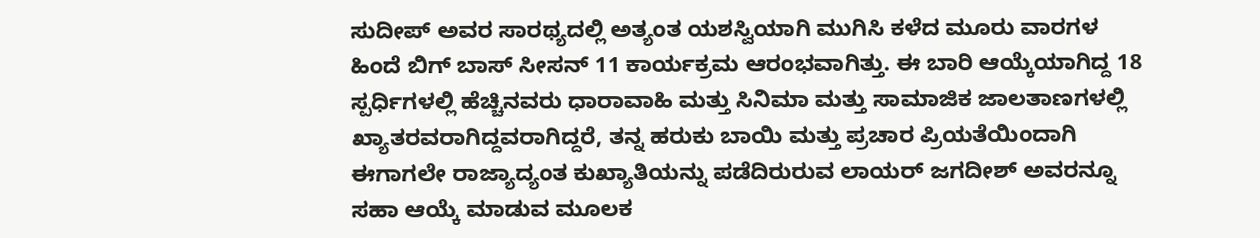ಸುದೀಪ್ ಅವರ ಸಾರಥ್ಯದಲ್ಲಿ ಅತ್ಯಂತ ಯಶಸ್ವಿಯಾಗಿ ಮುಗಿಸಿ ಕಳೆದ ಮೂರು ವಾರಗಳ ಹಿಂದೆ ಬಿಗ್ ಬಾಸ್ ಸೀಸನ್ 11 ಕಾರ್ಯಕ್ರಮ ಆರಂಭವಾಗಿತ್ತು. ಈ ಬಾರಿ ಆಯ್ಕೆಯಾಗಿದ್ದ 18 ಸ್ಪರ್ಧಿಗಳಲ್ಲಿ ಹೆಚ್ಚಿನವರು ಧಾರಾವಾಹಿ ಮತ್ತು ಸಿನಿಮಾ ಮತ್ತು ಸಾಮಾಜಿಕ ಜಾಲತಾಣಗಳಲ್ಲಿ ಖ್ಯಾತರವರಾಗಿದ್ದವರಾಗಿದ್ದರೆ, ತನ್ನ ಹರುಕು ಬಾಯಿ ಮತ್ತು ಪ್ರಚಾರ ಪ್ರಿಯತೆಯಿಂದಾಗಿ ಈಗಾಗಲೇ ರಾಜ್ಯಾದ್ಯಂತ ಕುಖ್ಯಾತಿಯನ್ನು ಪಡೆದಿರುರುವ ಲಾಯರ್ ಜಗದೀಶ್ ಅವರನ್ನೂ ಸಹಾ ಆಯ್ಕೆ ಮಾಡುವ ಮೂಲಕ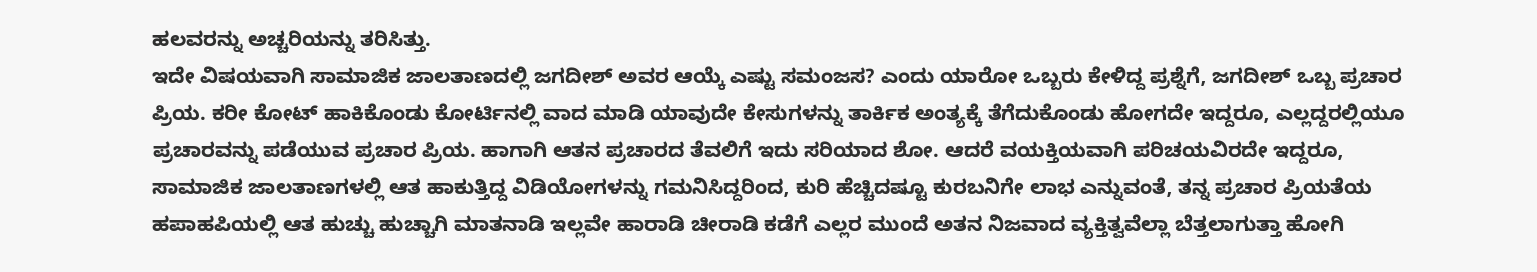ಹಲವರನ್ನು ಅಚ್ಚರಿಯನ್ನು ತರಿಸಿತ್ತು.
ಇದೇ ವಿಷಯವಾಗಿ ಸಾಮಾಜಿಕ ಜಾಲತಾಣದಲ್ಲಿ ಜಗದೀಶ್ ಅವರ ಆಯ್ಕೆ ಎಷ್ಟು ಸಮಂಜಸ? ಎಂದು ಯಾರೋ ಒಬ್ಬರು ಕೇಳಿದ್ದ ಪ್ರಶ್ನೆಗೆ, ಜಗದೀಶ್ ಒಬ್ಬ ಪ್ರಚಾರ ಪ್ರಿಯ. ಕರೀ ಕೋಟ್ ಹಾಕಿಕೊಂಡು ಕೋರ್ಟಿನಲ್ಲಿ ವಾದ ಮಾಡಿ ಯಾವುದೇ ಕೇಸುಗಳನ್ನು ತಾರ್ಕಿಕ ಅಂತ್ಯಕ್ಕೆ ತೆಗೆದುಕೊಂಡು ಹೋಗದೇ ಇದ್ದರೂ, ಎಲ್ಲದ್ದರಲ್ಲಿಯೂ ಪ್ರಚಾರವನ್ನು ಪಡೆಯುವ ಪ್ರಚಾರ ಪ್ರಿಯ. ಹಾಗಾಗಿ ಆತನ ಪ್ರಚಾರದ ತೆವಲಿಗೆ ಇದು ಸರಿಯಾದ ಶೋ. ಆದರೆ ವಯಕ್ತಿಯವಾಗಿ ಪರಿಚಯವಿರದೇ ಇದ್ದರೂ, ಸಾಮಾಜಿಕ ಜಾಲತಾಣಗಳಲ್ಲಿ ಆತ ಹಾಕುತ್ತಿದ್ದ ವಿಡಿಯೋಗಳನ್ನು ಗಮನಿಸಿದ್ದರಿಂದ, ಕುರಿ ಹೆಚ್ಚಿದಷ್ಟೂ ಕುರಬನಿಗೇ ಲಾಭ ಎನ್ನುವಂತೆ, ತನ್ನ ಪ್ರಚಾರ ಪ್ರಿಯತೆಯ ಹಪಾಹಪಿಯಲ್ಲಿ ಆತ ಹುಚ್ಚು ಹುಚ್ಚಾಗಿ ಮಾತನಾಡಿ ಇಲ್ಲವೇ ಹಾರಾಡಿ ಚೀರಾಡಿ ಕಡೆಗೆ ಎಲ್ಲರ ಮುಂದೆ ಅತನ ನಿಜವಾದ ವ್ಯಕ್ತಿತ್ವವೆಲ್ಲಾ ಬೆತ್ತಲಾಗುತ್ತಾ ಹೋಗಿ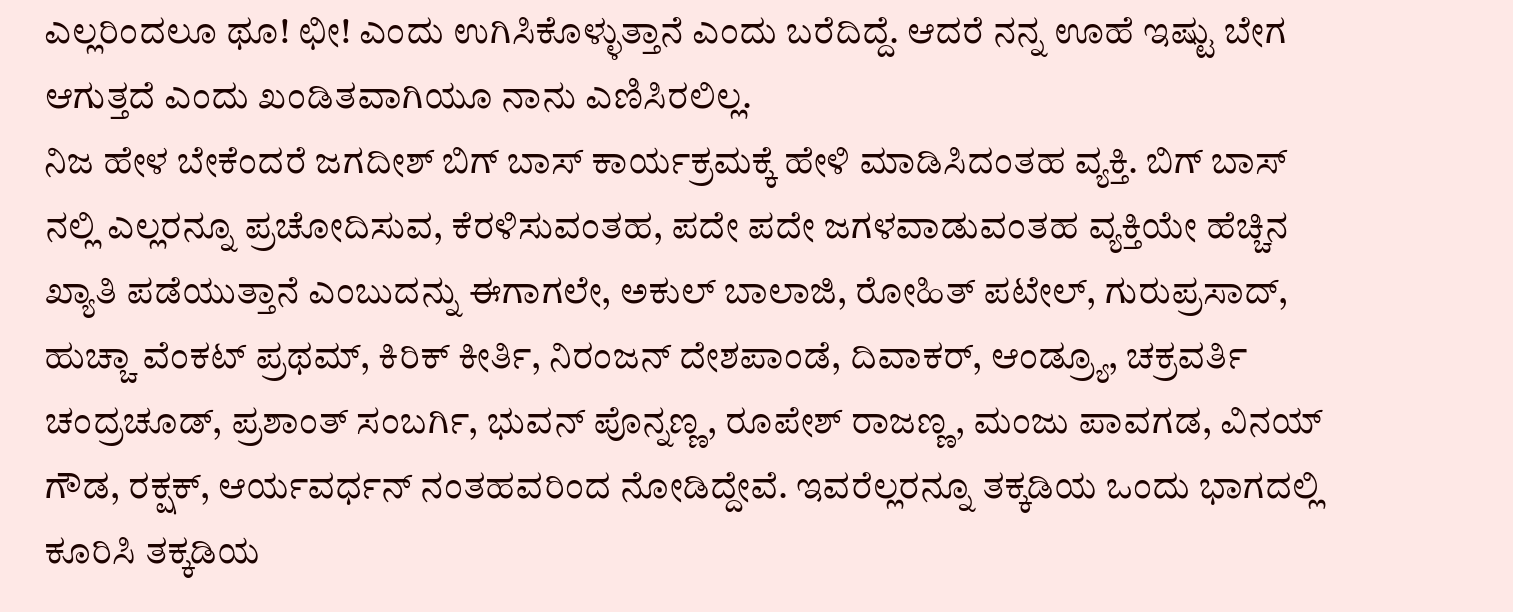ಎಲ್ಲರಿಂದಲೂ ಥೂ! ಛೀ! ಎಂದು ಉಗಿಸಿಕೊಳ್ಳುತ್ತಾನೆ ಎಂದು ಬರೆದಿದ್ದೆ. ಆದರೆ ನನ್ನ ಊಹೆ ಇಷ್ಟು ಬೇಗ ಆಗುತ್ತದೆ ಎಂದು ಖಂಡಿತವಾಗಿಯೂ ನಾನು ಎಣಿಸಿರಲಿಲ್ಲ.
ನಿಜ ಹೇಳ ಬೇಕೆಂದರೆ ಜಗದೀಶ್ ಬಿಗ್ ಬಾಸ್ ಕಾರ್ಯಕ್ರಮಕ್ಕೆ ಹೇಳಿ ಮಾಡಿಸಿದಂತಹ ವ್ಯಕ್ತಿ. ಬಿಗ್ ಬಾಸ್ ನಲ್ಲಿ ಎಲ್ಲರನ್ನೂ ಪ್ರಚೋದಿಸುವ, ಕೆರಳಿಸುವಂತಹ, ಪದೇ ಪದೇ ಜಗಳವಾಡುವಂತಹ ವ್ಯಕ್ತಿಯೇ ಹೆಚ್ಚಿನ ಖ್ಯಾತಿ ಪಡೆಯುತ್ತಾನೆ ಎಂಬುದನ್ನು ಈಗಾಗಲೇ, ಅಕುಲ್ ಬಾಲಾಜಿ, ರೋಹಿತ್ ಪಟೇಲ್, ಗುರುಪ್ರಸಾದ್, ಹುಚ್ಚಾ ವೆಂಕಟ್ ಪ್ರಥಮ್, ಕಿರಿಕ್ ಕೀರ್ತಿ, ನಿರಂಜನ್ ದೇಶಪಾಂಡೆ, ದಿವಾಕರ್, ಆಂಡ್ರ್ಯೂ, ಚಕ್ರವರ್ತಿ ಚಂದ್ರಚೂಡ್, ಪ್ರಶಾಂತ್ ಸಂಬರ್ಗಿ, ಭುವನ್ ಪೊನ್ನಣ್ಣ, ರೂಪೇಶ್ ರಾಜಣ್ಣ, ಮಂಜು ಪಾವಗಡ, ವಿನಯ್ ಗೌಡ, ರಕ್ಷಕ್, ಆರ್ಯವರ್ಧನ್ ನಂತಹವರಿಂದ ನೋಡಿದ್ದೇವೆ. ಇವರೆಲ್ಲರನ್ನೂ ತಕ್ಕಡಿಯ ಒಂದು ಭಾಗದಲ್ಲಿ ಕೂರಿಸಿ ತಕ್ಕಡಿಯ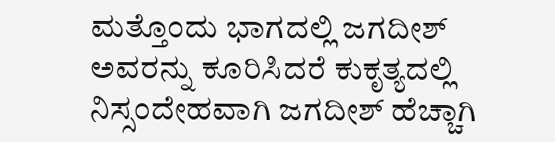ಮತ್ತೊಂದು ಭಾಗದಲ್ಲಿ ಜಗದೀಶ್ ಅವರನ್ನು ಕೂರಿಸಿದರೆ ಕುಕೃತ್ಯದಲ್ಲಿ ನಿಸ್ಸಂದೇಹವಾಗಿ ಜಗದೀಶ್ ಹೆಚ್ಚಾಗಿ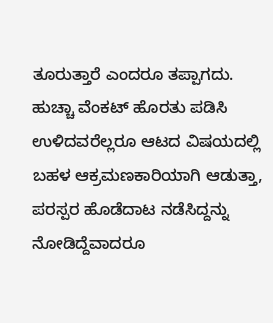ತೂರುತ್ತಾರೆ ಎಂದರೂ ತಪ್ಪಾಗದು.
ಹುಚ್ಚಾ ವೆಂಕಟ್ ಹೊರತು ಪಡಿಸಿ ಉಳಿದವರೆಲ್ಲರೂ ಆಟದ ವಿಷಯದಲ್ಲಿ ಬಹಳ ಆಕ್ರಮಣಕಾರಿಯಾಗಿ ಆಡುತ್ತಾ, ಪರಸ್ಪರ ಹೊಡೆದಾಟ ನಡೆಸಿದ್ದನ್ನು ನೋಡಿದ್ದೆವಾದರೂ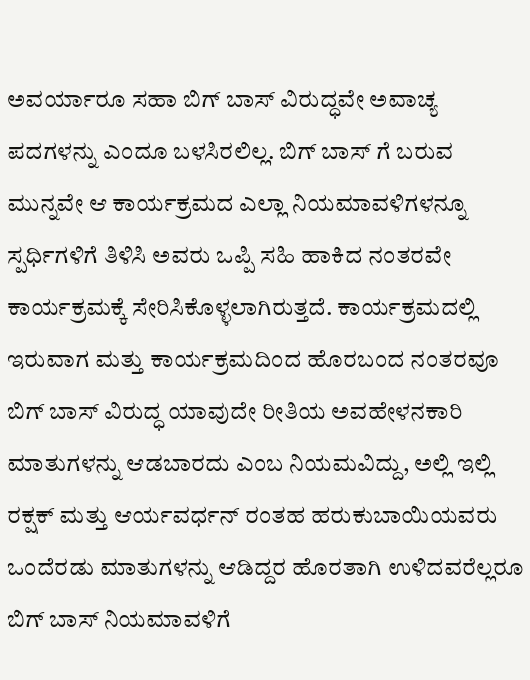ಅವರ್ಯಾರೂ ಸಹಾ ಬಿಗ್ ಬಾಸ್ ವಿರುದ್ಧವೇ ಅವಾಚ್ಯ ಪದಗಳನ್ನು ಎಂದೂ ಬಳಸಿರಲಿಲ್ಲ. ಬಿಗ್ ಬಾಸ್ ಗೆ ಬರುವ ಮುನ್ನವೇ ಆ ಕಾರ್ಯಕ್ರಮದ ಎಲ್ಲಾ ನಿಯಮಾವಳಿಗಳನ್ನೂ ಸ್ಪರ್ಧಿಗಳಿಗೆ ತಿಳಿಸಿ ಅವರು ಒಪ್ಪಿ ಸಹಿ ಹಾಕಿದ ನಂತರವೇ ಕಾರ್ಯಕ್ರಮಕ್ಕೆ ಸೇರಿಸಿಕೊಳ್ಳಲಾಗಿರುತ್ತದೆ. ಕಾರ್ಯಕ್ರಮದಲ್ಲಿ ಇರುವಾಗ ಮತ್ತು ಕಾರ್ಯಕ್ರಮದಿಂದ ಹೊರಬಂದ ನಂತರವೂ ಬಿಗ್ ಬಾಸ್ ವಿರುದ್ಧ ಯಾವುದೇ ರೀತಿಯ ಅವಹೇಳನಕಾರಿ ಮಾತುಗಳನ್ನು ಆಡಬಾರದು ಎಂಬ ನಿಯಮವಿದ್ದು, ಅಲ್ಲಿ ಇಲ್ಲಿ ರಕ್ಷಕ್ ಮತ್ತು ಆರ್ಯವರ್ಧನ್ ರಂತಹ ಹರುಕುಬಾಯಿಯವರು ಒಂದೆರಡು ಮಾತುಗಳನ್ನು ಆಡಿದ್ದರ ಹೊರತಾಗಿ ಉಳಿದವರೆಲ್ಲರೂ ಬಿಗ್ ಬಾಸ್ ನಿಯಮಾವಳಿಗೆ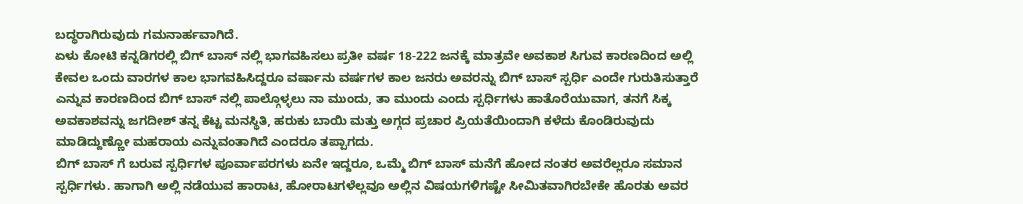ಬದ್ಧರಾಗಿರುವುದು ಗಮನಾರ್ಹವಾಗಿದೆ.
ಏಳು ಕೋಟಿ ಕನ್ನಡಿಗರಲ್ಲಿ ಬಿಗ್ ಬಾಸ್ ನಲ್ಲಿ ಭಾಗವಹಿಸಲು ಪ್ರತೀ ವರ್ಷ 18-222 ಜನಕ್ಕೆ ಮಾತ್ರವೇ ಅವಕಾಶ ಸಿಗುವ ಕಾರಣದಿಂದ ಅಲ್ಲಿ ಕೇವಲ ಒಂದು ವಾರಗಳ ಕಾಲ ಭಾಗವಹಿಸಿದ್ದರೂ ವರ್ಷಾನು ವರ್ಷಗಳ ಕಾಲ ಜನರು ಅವರನ್ನು ಬಿಗ್ ಬಾಸ್ ಸ್ಪರ್ಧಿ ಎಂದೇ ಗುರುತಿಸುತ್ತಾರೆ ಎನ್ನುವ ಕಾರಣದಿಂದ ಬಿಗ್ ಬಾಸ್ ನಲ್ಲಿ ಪಾಲ್ಗೊಳ್ಳಲು ನಾ ಮುಂದು, ತಾ ಮುಂದು ಎಂದು ಸ್ಪರ್ಧಿಗಳು ಹಾತೊರೆಯುವಾಗ, ತನಗೆ ಸಿಕ್ಕ ಅವಕಾಶವನ್ನು ಜಗದೀಶ್ ತನ್ನ ಕೆಟ್ಟ ಮನಸ್ಥಿತಿ, ಹರುಕು ಬಾಯಿ ಮತ್ತು ಅಗ್ಗದ ಪ್ರಚಾರ ಪ್ರಿಯತೆಯಿಂದಾಗಿ ಕಳೆದು ಕೊಂಡಿರುವುದು ಮಾಡಿದ್ದುಣ್ಣೋ ಮಹರಾಯ ಎನ್ನುವಂತಾಗಿದೆ ಎಂದರೂ ತಪ್ಪಾಗದು.
ಬಿಗ್ ಬಾಸ್ ಗೆ ಬರುವ ಸ್ಪರ್ಧಿಗಳ ಪೂರ್ವಾಪರಗಳು ಏನೇ ಇದ್ದರೂ, ಒಮ್ಮೆ ಬಿಗ್ ಬಾಸ್ ಮನೆಗೆ ಹೋದ ನಂತರ ಅವರೆಲ್ಲರೂ ಸಮಾನ ಸ್ಪರ್ಧಿಗಳು. ಹಾಗಾಗಿ ಅಲ್ಲಿ ನಡೆಯುವ ಹಾರಾಟ, ಹೋರಾಟಗಳೆಲ್ಲವೂ ಅಲ್ಲಿನ ವಿಷಯಗಳಿಗಷ್ಟೇ ಸೀಮಿತವಾಗಿರಬೇಕೇ ಹೊರತು ಅವರ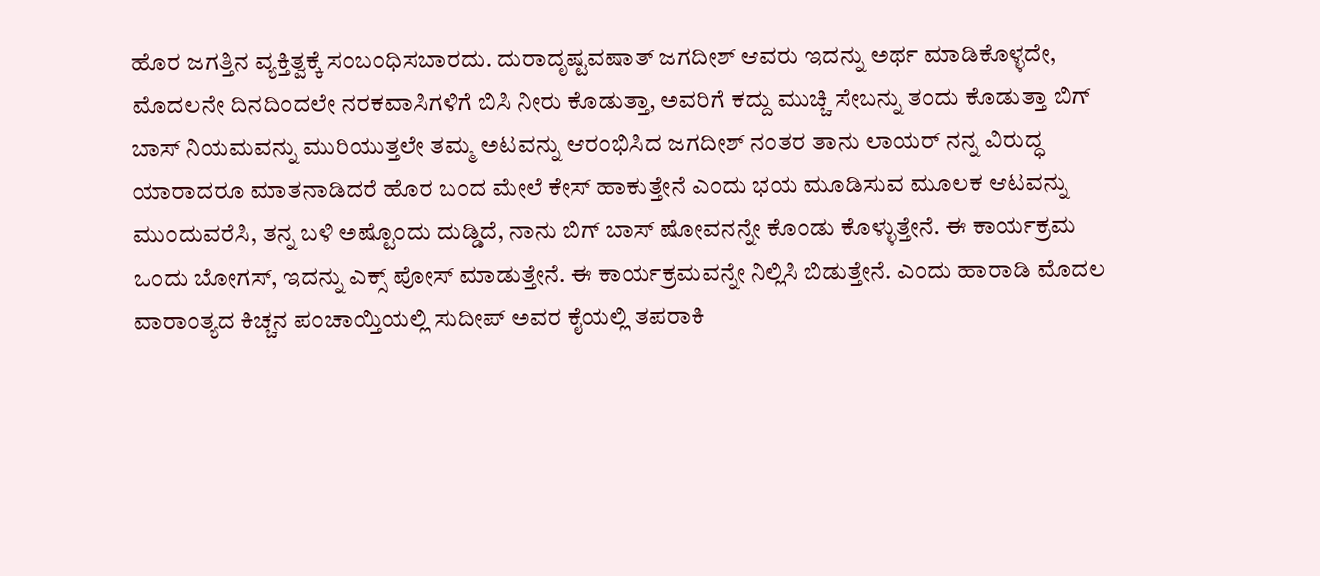ಹೊರ ಜಗತ್ತಿನ ವ್ಯಕ್ತಿತ್ವಕ್ಕೆ ಸಂಬಂಧಿಸಬಾರದು. ದುರಾದೃಷ್ಟವಷಾತ್ ಜಗದೀಶ್ ಆವರು ಇದನ್ನು ಅರ್ಥ ಮಾಡಿಕೊಳ್ಳದೇ, ಮೊದಲನೇ ದಿನದಿಂದಲೇ ನರಕವಾಸಿಗಳಿಗೆ ಬಿಸಿ ನೀರು ಕೊಡುತ್ತಾ, ಅವರಿಗೆ ಕದ್ದು ಮುಚ್ಚಿ ಸೇಬನ್ನು ತಂದು ಕೊಡುತ್ತಾ ಬಿಗ್ ಬಾಸ್ ನಿಯಮವನ್ನು ಮುರಿಯುತ್ತಲೇ ತಮ್ಮ ಅಟವನ್ನು ಆರಂಭಿಸಿದ ಜಗದೀಶ್ ನಂತರ ತಾನು ಲಾಯರ್ ನನ್ನ ವಿರುದ್ಧ ಯಾರಾದರೂ ಮಾತನಾಡಿದರೆ ಹೊರ ಬಂದ ಮೇಲೆ ಕೇಸ್ ಹಾಕುತ್ತೇನೆ ಎಂದು ಭಯ ಮೂಡಿಸುವ ಮೂಲಕ ಆಟವನ್ನು ಮುಂದುವರೆಸಿ, ತನ್ನ ಬಳಿ ಅಷ್ಟೊಂದು ದುಡ್ಡಿದೆ, ನಾನು ಬಿಗ್ ಬಾಸ್ ಷೋವನನ್ನೇ ಕೊಂಡು ಕೊಳ್ಳುತ್ತೇನೆ. ಈ ಕಾರ್ಯಕ್ರಮ ಒಂದು ಬೋಗಸ್, ಇದನ್ನು ಎಕ್ಸ್ ಪೋಸ್ ಮಾಡುತ್ತೇನೆ. ಈ ಕಾರ್ಯಕ್ರಮವನ್ನೇ ನಿಲ್ಲಿಸಿ ಬಿಡುತ್ತೇನೆ. ಎಂದು ಹಾರಾಡಿ ಮೊದಲ ವಾರಾಂತ್ಯದ ಕಿಚ್ಚನ ಪಂಚಾಯ್ತಿಯಲ್ಲಿ ಸುದೀಪ್ ಅವರ ಕೈಯಲ್ಲಿ ತಪರಾಕಿ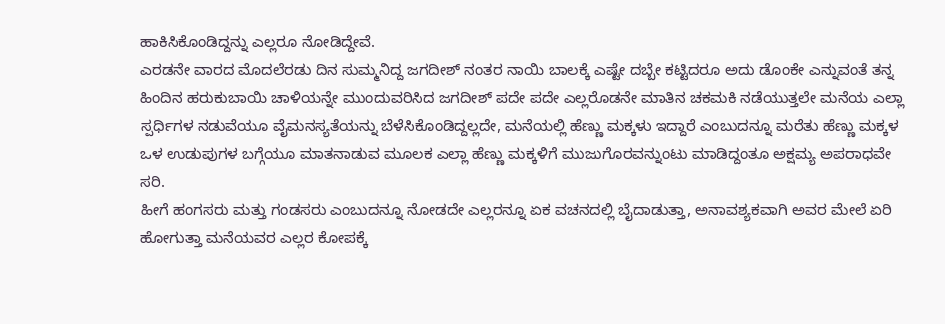ಹಾಕಿಸಿಕೊಂಡಿದ್ದನ್ನು ಎಲ್ಲರೂ ನೋಡಿದ್ದೇವೆ.
ಎರಡನೇ ವಾರದ ಮೊದಲೆರಡು ದಿನ ಸುಮ್ಮನಿದ್ದ ಜಗದೀಶ್ ನಂತರ ನಾಯಿ ಬಾಲಕ್ಕೆ ಎಷ್ಟೇ ದಬ್ಬೇ ಕಟ್ಟಿದರೂ ಅದು ಡೊಂಕೇ ಎನ್ನುವಂತೆ ತನ್ನ ಹಿಂದಿನ ಹರುಕುಬಾಯಿ ಚಾಳಿಯನ್ನೇ ಮುಂದುವರಿಸಿದ ಜಗದೀಶ್ ಪದೇ ಪದೇ ಎಲ್ಲರೊಡನೇ ಮಾತಿನ ಚಕಮಕಿ ನಡೆಯುತ್ತಲೇ ಮನೆಯ ಎಲ್ಲಾ ಸ್ಪರ್ಧಿಗಳ ನಡುವೆಯೂ ವೈಮನಸ್ಯತೆಯನ್ನು ಬೆಳೆಸಿಕೊಂಡಿದ್ದಲ್ಲದೇ, ಮನೆಯಲ್ಲಿ ಹೆಣ್ಣು ಮಕ್ಕಳು ಇದ್ದಾರೆ ಎಂಬುದನ್ನೂ ಮರೆತು ಹೆಣ್ಣು ಮಕ್ಕಳ ಒಳ ಉಡುಪುಗಳ ಬಗ್ಗೆಯೂ ಮಾತನಾಡುವ ಮೂಲಕ ಎಲ್ಲಾ ಹೆಣ್ಣು ಮಕ್ಕಳಿಗೆ ಮುಜುಗೊರವನ್ನುಂಟು ಮಾಡಿದ್ದಂತೂ ಅಕ್ಷಮ್ಯ ಅಪರಾಧವೇ ಸರಿ.
ಹೀಗೆ ಹಂಗಸರು ಮತ್ತು ಗಂಡಸರು ಎಂಬುದನ್ನೂ ನೋಡದೇ ಎಲ್ಲರನ್ನೂ ಏಕ ವಚನದಲ್ಲಿ ಬೈದಾಡುತ್ತಾ, ಅನಾವಶ್ಯಕವಾಗಿ ಅವರ ಮೇಲೆ ಏರಿ ಹೋಗುತ್ತಾ ಮನೆಯವರ ಎಲ್ಲರ ಕೋಪಕ್ಕೆ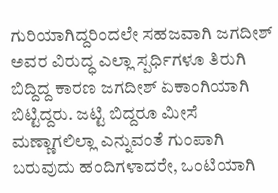ಗುರಿಯಾಗಿದ್ದರಿಂದಲೇ ಸಹಜವಾಗಿ ಜಗದೀಶ್ ಅವರ ವಿರುದ್ಧ ಎಲ್ಲಾ ಸ್ಪರ್ಧಿಗಳೂ ತಿರುಗಿ ಬಿದ್ದಿದ್ದ ಕಾರಣ ಜಗದೀಶ್ ಏಕಾಂಗಿಯಾಗಿ ಬಿಟ್ಟಿದ್ದರು. ಜಟ್ಟಿ ಬಿದ್ದರೂ ಮೀಸೆ ಮಣ್ಣಾಗಲಿಲ್ಲಾ ಎನ್ನುವಂತೆ ಗುಂಪಾಗಿ ಬರುವುದು ಹಂದಿಗಳಾದರೇ, ಒಂಟಿಯಾಗಿ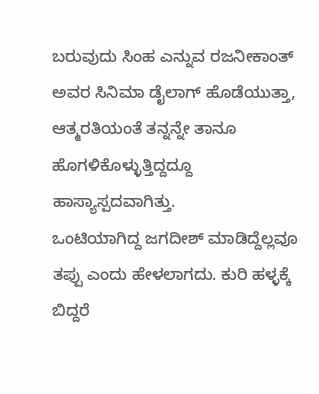ಬರುವುದು ಸಿಂಹ ಎನ್ನುವ ರಜನೀಕಾಂತ್ ಅವರ ಸಿನಿಮಾ ಡೈಲಾಗ್ ಹೊಡೆಯುತ್ತಾ, ಆತ್ಮರತಿಯಂತೆ ತನ್ನನ್ನೇ ತಾನೂ ಹೊಗಳಿಕೊಳ್ಳುತ್ತಿದ್ದದ್ದೂ ಹಾಸ್ಯಾಸ್ಪದವಾಗಿತ್ತು.
ಒಂಟಿಯಾಗಿದ್ದ ಜಗದೀಶ್ ಮಾಡಿದ್ದೆಲ್ಲವೂ ತಪ್ಪು ಎಂದು ಹೇಳಲಾಗದು. ಕುರಿ ಹಳ್ಳಕ್ಕೆ ಬಿದ್ದರೆ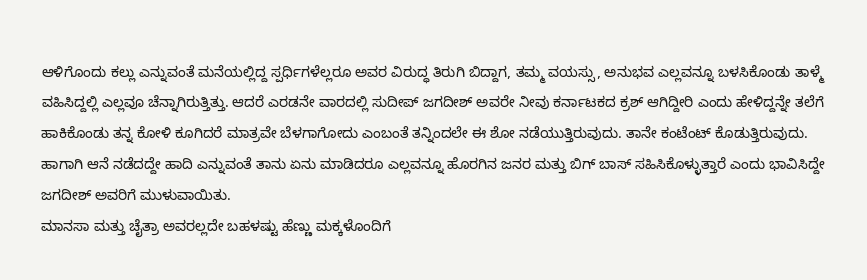ಆಳಿಗೊಂದು ಕಲ್ಲು ಎನ್ನುವಂತೆ ಮನೆಯಲ್ಲಿದ್ದ ಸ್ಪರ್ಧಿಗಳೆಲ್ಲರೂ ಅವರ ವಿರುದ್ಧ ತಿರುಗಿ ಬಿದ್ದಾಗ, ತಮ್ಮ ವಯಸ್ಸು, ಅನುಭವ ಎಲ್ಲವನ್ನೂ ಬಳಸಿಕೊಂಡು ತಾಳ್ಮೆ ವಹಿಸಿದ್ದಲ್ಲಿ ಎಲ್ಲವೂ ಚೆನ್ನಾಗಿರುತ್ತಿತ್ತು. ಆದರೆ ಎರಡನೇ ವಾರದಲ್ಲಿ ಸುದೀಪ್ ಜಗದೀಶ್ ಅವರೇ ನೀವು ಕರ್ನಾಟಕದ ಕ್ರಶ್ ಆಗಿದ್ದೀರಿ ಎಂದು ಹೇಳಿದ್ದನ್ನೇ ತಲೆಗೆ ಹಾಕಿಕೊಂಡು ತನ್ನ ಕೋಳಿ ಕೂಗಿದರೆ ಮಾತ್ರವೇ ಬೆಳಗಾಗೋದು ಎಂಬಂತೆ ತನ್ನಿಂದಲೇ ಈ ಶೋ ನಡೆಯುತ್ತಿರುವುದು. ತಾನೇ ಕಂಟೆಂಟ್ ಕೊಡುತ್ತಿರುವುದು. ಹಾಗಾಗಿ ಆನೆ ನಡೆದದ್ದೇ ಹಾದಿ ಎನ್ನುವಂತೆ ತಾನು ಏನು ಮಾಡಿದರೂ ಎಲ್ಲವನ್ನೂ ಹೊರಗಿನ ಜನರ ಮತ್ತು ಬಿಗ್ ಬಾಸ್ ಸಹಿಸಿಕೊಳ್ಳುತ್ತಾರೆ ಎಂದು ಭಾವಿಸಿದ್ದೇ ಜಗದೀಶ್ ಅವರಿಗೆ ಮುಳುವಾಯಿತು.
ಮಾನಸಾ ಮತ್ತು ಚೈತ್ರಾ ಅವರಲ್ಲದೇ ಬಹಳಷ್ಟು ಹೆಣ್ಣು ಮಕ್ಕಳೊಂದಿಗೆ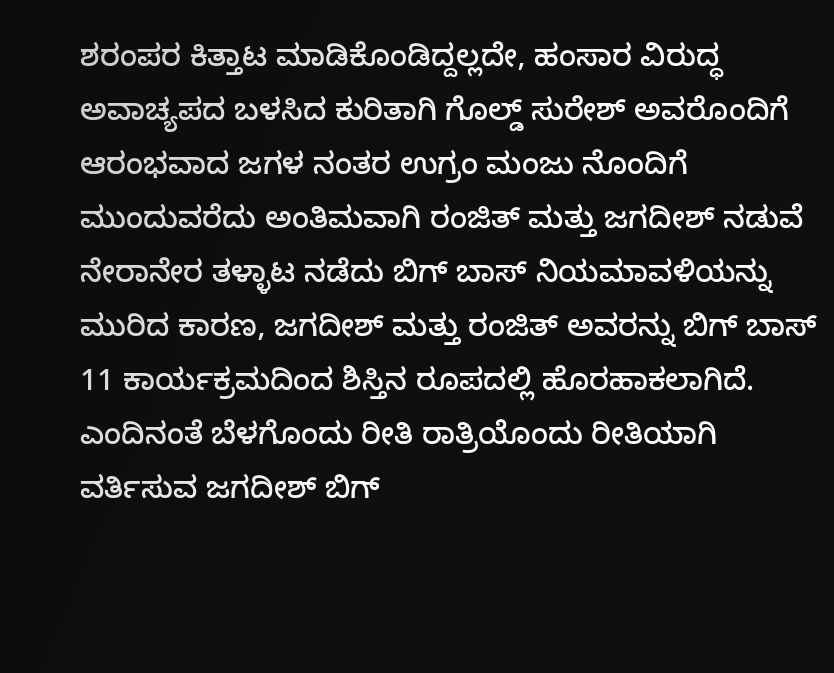ಶರಂಪರ ಕಿತ್ತಾಟ ಮಾಡಿಕೊಂಡಿದ್ದಲ್ಲದೇ, ಹಂಸಾರ ವಿರುದ್ಧ ಅವಾಚ್ಯಪದ ಬಳಸಿದ ಕುರಿತಾಗಿ ಗೊಲ್ಡ್ ಸುರೇಶ್ ಅವರೊಂದಿಗೆ ಆರಂಭವಾದ ಜಗಳ ನಂತರ ಉಗ್ರಂ ಮಂಜು ನೊಂದಿಗೆ ಮುಂದುವರೆದು ಅಂತಿಮವಾಗಿ ರಂಜಿತ್ ಮತ್ತು ಜಗದೀಶ್ ನಡುವೆ ನೇರಾನೇರ ತಳ್ಳಾಟ ನಡೆದು ಬಿಗ್ ಬಾಸ್ ನಿಯಮಾವಳಿಯನ್ನು ಮುರಿದ ಕಾರಣ, ಜಗದೀಶ್ ಮತ್ತು ರಂಜಿತ್ ಅವರನ್ನು ಬಿಗ್ ಬಾಸ್ 11 ಕಾರ್ಯಕ್ರಮದಿಂದ ಶಿಸ್ತಿನ ರೂಪದಲ್ಲಿ ಹೊರಹಾಕಲಾಗಿದೆ.
ಎಂದಿನಂತೆ ಬೆಳಗೊಂದು ರೀತಿ ರಾತ್ರಿಯೊಂದು ರೀತಿಯಾಗಿ ವರ್ತಿಸುವ ಜಗದೀಶ್ ಬಿಗ್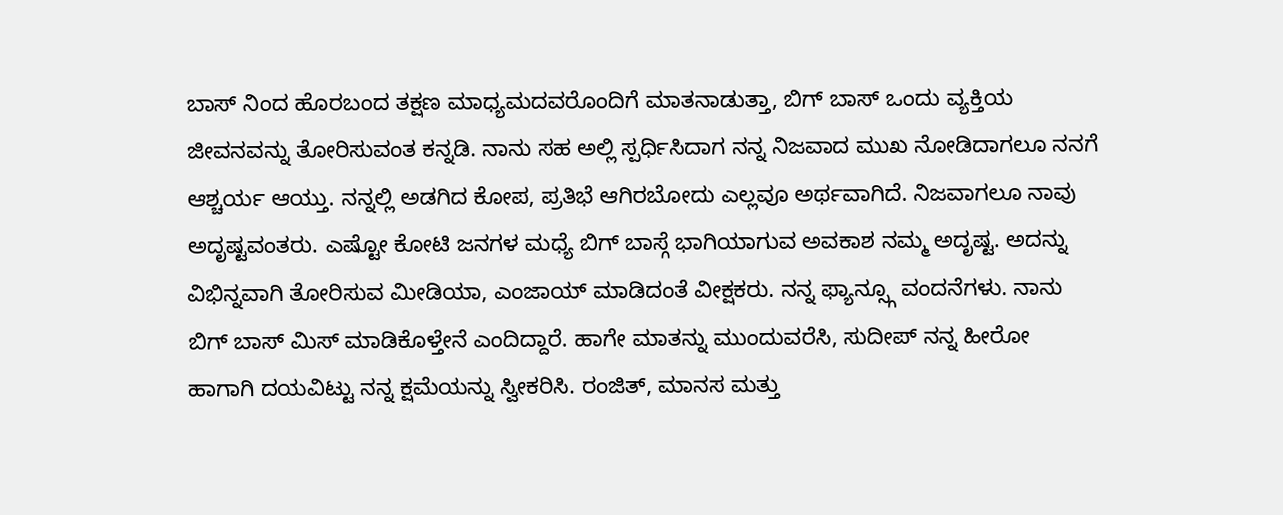ಬಾಸ್ ನಿಂದ ಹೊರಬಂದ ತಕ್ಷಣ ಮಾಧ್ಯಮದವರೊಂದಿಗೆ ಮಾತನಾಡುತ್ತಾ, ಬಿಗ್ ಬಾಸ್ ಒಂದು ವ್ಯಕ್ತಿಯ ಜೀವನವನ್ನು ತೋರಿಸುವಂತ ಕನ್ನಡಿ. ನಾನು ಸಹ ಅಲ್ಲಿ ಸ್ಪರ್ಧಿಸಿದಾಗ ನನ್ನ ನಿಜವಾದ ಮುಖ ನೋಡಿದಾಗಲೂ ನನಗೆ ಆಶ್ಚರ್ಯ ಆಯ್ತು. ನನ್ನಲ್ಲಿ ಅಡಗಿದ ಕೋಪ, ಪ್ರತಿಭೆ ಆಗಿರಬೋದು ಎಲ್ಲವೂ ಅರ್ಥವಾಗಿದೆ. ನಿಜವಾಗಲೂ ನಾವು ಅದೃಷ್ಟವಂತರು. ಎಷ್ಟೋ ಕೋಟಿ ಜನಗಳ ಮಧ್ಯೆ ಬಿಗ್ ಬಾಸ್ಗೆ ಭಾಗಿಯಾಗುವ ಅವಕಾಶ ನಮ್ಮ ಅದೃಷ್ಟ. ಅದನ್ನು ವಿಭಿನ್ನವಾಗಿ ತೋರಿಸುವ ಮೀಡಿಯಾ, ಎಂಜಾಯ್ ಮಾಡಿದಂತೆ ವೀಕ್ಷಕರು. ನನ್ನ ಫ್ಯಾನ್ಸ್ಗೂ ವಂದನೆಗಳು. ನಾನು ಬಿಗ್ ಬಾಸ್ ಮಿಸ್ ಮಾಡಿಕೊಳ್ತೇನೆ ಎಂದಿದ್ದಾರೆ. ಹಾಗೇ ಮಾತನ್ನು ಮುಂದುವರೆಸಿ, ಸುದೀಪ್ ನನ್ನ ಹೀರೋ ಹಾಗಾಗಿ ದಯವಿಟ್ಟು ನನ್ನ ಕ್ಷಮೆಯನ್ನು ಸ್ವೀಕರಿಸಿ. ರಂಜಿತ್, ಮಾನಸ ಮತ್ತು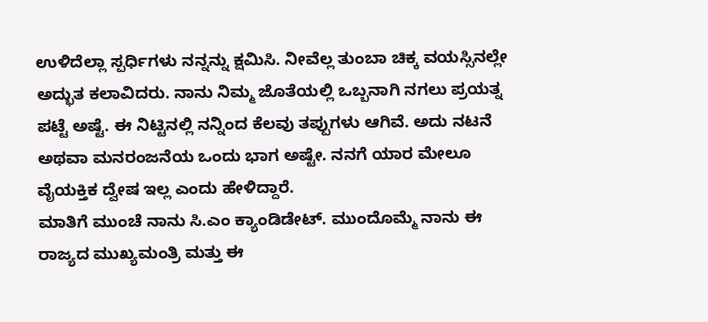ಉಳಿದೆಲ್ಲಾ ಸ್ಪರ್ಧಿಗಳು ನನ್ನನ್ನು ಕ್ಷಮಿಸಿ. ನೀವೆಲ್ಲ ತುಂಬಾ ಚಿಕ್ಕ ವಯಸ್ಸಿನಲ್ಲೇ ಅದ್ಭುತ ಕಲಾವಿದರು. ನಾನು ನಿಮ್ಮ ಜೊತೆಯಲ್ಲಿ ಒಬ್ಬನಾಗಿ ನಗಲು ಪ್ರಯತ್ನ ಪಟ್ಟೆ ಅಷ್ಟೆ. ಈ ನಿಟ್ಟಿನಲ್ಲಿ ನನ್ನಿಂದ ಕೆಲವು ತಪ್ಪುಗಳು ಆಗಿವೆ. ಅದು ನಟನೆ ಅಥವಾ ಮನರಂಜನೆಯ ಒಂದು ಭಾಗ ಅಷ್ಟೇ. ನನಗೆ ಯಾರ ಮೇಲೂ ವೈಯಕ್ತಿಕ ದ್ವೇಷ ಇಲ್ಲ ಎಂದು ಹೇಳಿದ್ದಾರೆ.
ಮಾತಿಗೆ ಮುಂಚೆ ನಾನು ಸಿ.ಎಂ ಕ್ಯಾಂಡಿಡೇಟ್. ಮುಂದೊಮ್ಮೆ ನಾನು ಈ ರಾಜ್ಯದ ಮುಖ್ಯಮಂತ್ರಿ ಮತ್ತು ಈ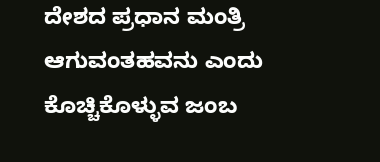ದೇಶದ ಪ್ರಧಾನ ಮಂತ್ರಿ ಆಗುವಂತಹವನು ಎಂದು ಕೊಚ್ಚಿಕೊಳ್ಳುವ ಜಂಬ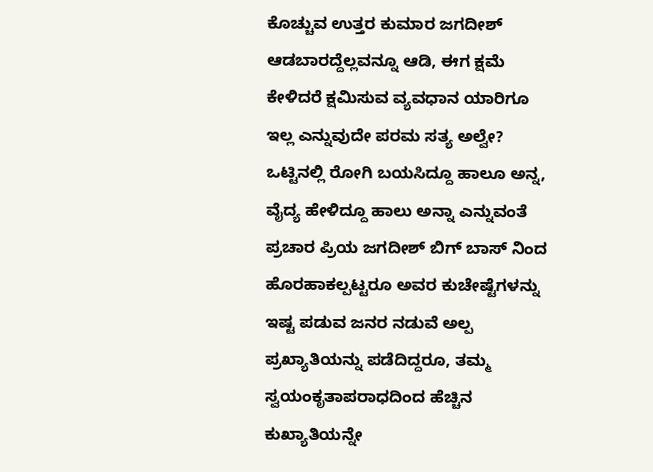ಕೊಚ್ಚುವ ಉತ್ತರ ಕುಮಾರ ಜಗದೀಶ್ ಆಡಬಾರದ್ದೆಲ್ಲವನ್ನೂ ಆಡಿ, ಈಗ ಕ್ಷಮೆ ಕೇಳಿದರೆ ಕ್ಷಮಿಸುವ ವ್ಯವಧಾನ ಯಾರಿಗೂ ಇಲ್ಲ ಎನ್ನುವುದೇ ಪರಮ ಸತ್ಯ ಅಲ್ವೇ? ಒಟ್ಟಿನಲ್ಲಿ ರೋಗಿ ಬಯಸಿದ್ದೂ ಹಾಲೂ ಅನ್ನ, ವೈದ್ಯ ಹೇಳಿದ್ದೂ ಹಾಲು ಅನ್ನಾ ಎನ್ನುವಂತೆ ಪ್ರಚಾರ ಪ್ರಿಯ ಜಗದೀಶ್ ಬಿಗ್ ಬಾಸ್ ನಿಂದ ಹೊರಹಾಕಲ್ಪಟ್ಟರೂ ಅವರ ಕುಚೇಷ್ಟೆಗಳನ್ನು ಇಷ್ಟ ಪಡುವ ಜನರ ನಡುವೆ ಅಲ್ಪ ಪ್ರಖ್ಯಾತಿಯನ್ನು ಪಡೆದಿದ್ದರೂ, ತಮ್ಮ ಸ್ವಯಂಕೃತಾಪರಾಧದಿಂದ ಹೆಚ್ಚಿನ ಕುಖ್ಯಾತಿಯನ್ನೇ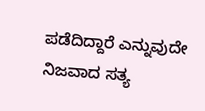ಪಡೆದಿದ್ದಾರೆ ಎನ್ನುವುದೇ ನಿಜವಾದ ಸತ್ಯ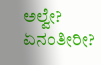ಅಲ್ವೇ?
ಏನಂತೀರೀ?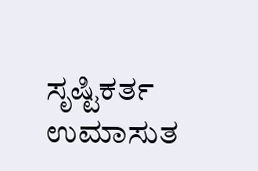ಸೃಷ್ಟಿಕರ್ತ ಉಮಾಸುತ